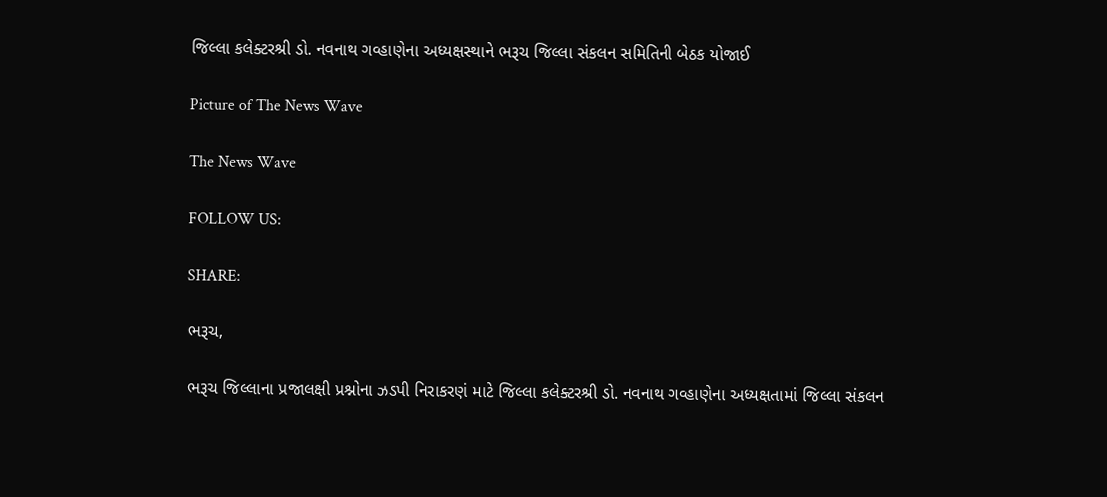જિલ્લા કલેક્ટરશ્રી ડો. નવનાથ ગવ્હાણેના અધ્યક્ષસ્થાને ભરૂચ જિલ્લા સંકલન સમિતિની બેઠક યોજાઈ

Picture of The News Wave

The News Wave

FOLLOW US:

SHARE:

ભરૂચ,

ભરૂચ જિલ્લાના પ્રજાલક્ષી પ્રશ્નોના ઝડપી નિરાકરણં માટે જિલ્લા કલેક્ટરશ્રી ડો. નવનાથ ગવ્હાણેના અધ્યક્ષતામાં જિલ્લા સંકલન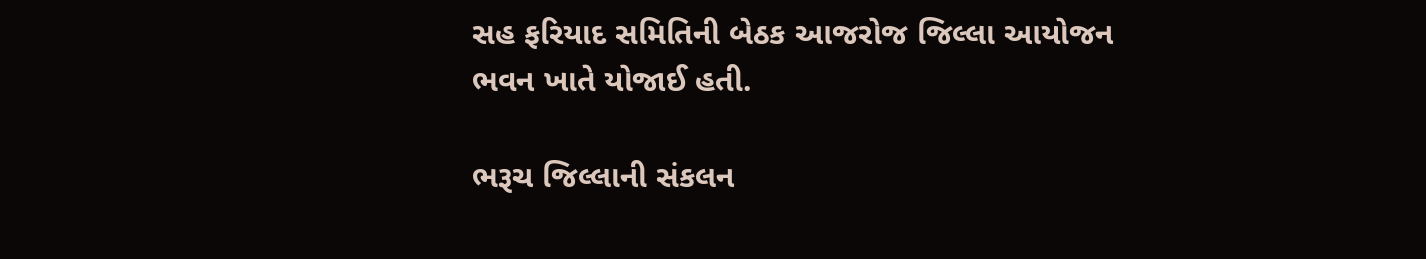સહ ફરિયાદ સમિતિની બેઠક આજરોજ જિલ્લા આયોજન ભવન ખાતે યોજાઈ હતી.

ભરૂચ જિલ્લાની સંકલન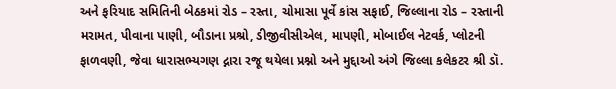અને ફરિયાદ સમિતિની બેઠકમાં રોડ – રસ્તા, ચોમાસા પૂર્વે કાંસ સફાઈ, જિલ્લાના રોડ – રસ્તાની મરામત, પીવાના પાણી, બૌડાના પ્રશ્રો, ડીજીવીસીએલ, માપણી, મોબાઈલ નેટવર્ક, પ્લોટની ફાળવણી, જેવા ધારાસભ્યગણ દ્નારા રજૂ થયેલા પ્રશ્નો અને મુદ્દાઓ અંગે જિલ્લા કલેકટર શ્રી ડૉ.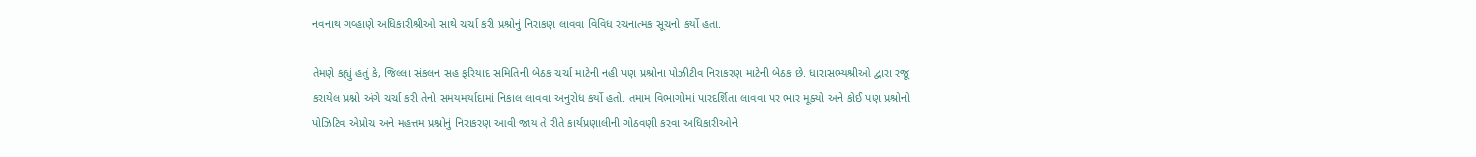નવનાથ ગવ્હાણે અધિકારીશ્રીઓ સાથે ચર્ચા કરી પ્રશ્રોનું નિરાકણ લાવવા વિવિધ રચનાત્મક સૂચનો કર્યો હતા.

તેમણે કહ્યું હતું કે, જિલ્લા સંકલન સહ ફરિયાદ સમિતિની બેઠક ચર્ચા માટેની નહી પણ પ્રશ્રોના પોઝીટીવ નિરાકરણ માટેની બેઠક છે. ધારાસભ્યશ્રીઓ દ્વારા રજૂ કરાયેલ પ્રશ્નો અંગે ચર્ચા કરી તેનો સમયમર્યાદામાં નિકાલ લાવવા અનુરોધ કર્યો હતો. તમામ વિભાગોમાં પારદર્શિતા લાવવા પર ભાર મૂક્યો અને કોઈ પણ પ્રશ્રોનો પોઝિટિવ એપ્રોચ અને મહત્તમ પ્રશ્નોનું નિરાકરણ આવી જાય તે રીતે કાર્યપ્રણાલીની ગોઠવણી કરવા અધિકારીઓને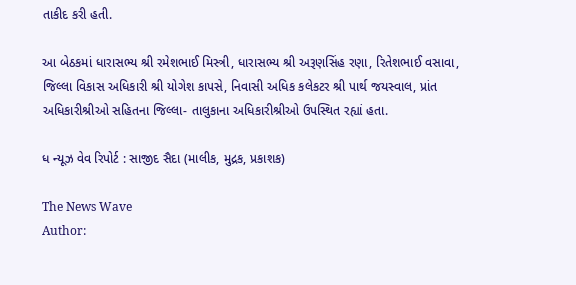તાકીદ કરી હતી.

આ બેઠકમાં ધારાસભ્ય શ્રી રમેશભાઈ મિસ્ત્રી, ધારાસભ્ય શ્રી અરૂણસિંહ રણા, રિતેશભાઈ વસાવા, જિલ્લા વિકાસ અધિકારી શ્રી યોગેશ કાપસે, નિવાસી અધિક કલેકટર શ્રી પાર્થ જયસ્વાલ, પ્રાંત અધિકારીશ્રીઓ સહિતના જિલ્લા- તાલુકાના અધિકારીશ્રીઓ ઉપસ્થિત રહ્યાં હતા.

ધ ન્યૂઝ વેવ રિપોર્ટ : સાજીદ સૈદા (માલીક, મુદ્રક, પ્રકાશક)

The News Wave
Author: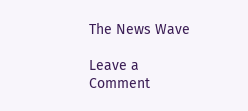The News Wave

Leave a Comment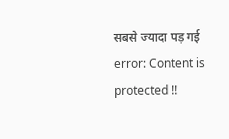सबसे ज्यादा पड़ गई
error: Content is protected !!